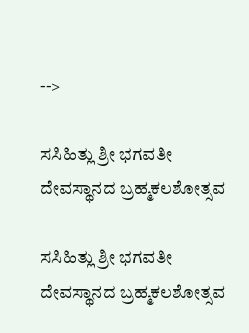-->

ಸಸಿಹಿತ್ಲು ಶ್ರೀ ಭಗವತೀ ದೇವಸ್ಥಾನದ ಬ್ರಹ್ಮಕಲಶೋತ್ಸವ

ಸಸಿಹಿತ್ಲು ಶ್ರೀ ಭಗವತೀ ದೇವಸ್ಥಾನದ ಬ್ರಹ್ಮಕಲಶೋತ್ಸವ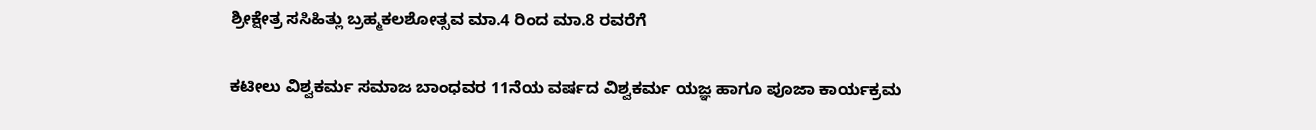ಶ್ರೀಕ್ಷೇತ್ರ ಸಸಿಹಿತ್ಲು ಬ್ರಹ್ಮಕಲಶೋತ್ಸವ ಮಾ.4 ರಿಂದ ಮಾ.8 ರವರೆಗೆ

ಕಟೀಲು ವಿಶ್ವಕರ್ಮ ಸಮಾಜ ಬಾಂಧವರ 11ನೆಯ ವರ್ಷದ ವಿಶ್ವಕರ್ಮ ಯಜ್ಞ ಹಾಗೂ ಪೂಜಾ ಕಾರ್ಯಕ್ರಮ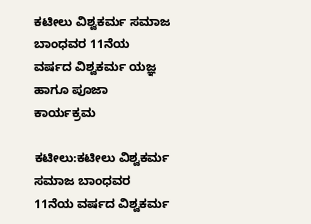ಕಟೀಲು ವಿಶ್ವಕರ್ಮ ಸಮಾಜ ಬಾಂಧವರ 11ನೆಯ ವರ್ಷದ ವಿಶ್ವಕರ್ಮ ಯಜ್ಞ ಹಾಗೂ ಪೂಜಾ ಕಾರ್ಯಕ್ರಮ

ಕಟೀಲು:ಕಟೀಲು ವಿಶ್ವಕರ್ಮ ಸಮಾಜ ಬಾಂಧವರ 11ನೆಯ ವರ್ಷದ ವಿಶ್ವಕರ್ಮ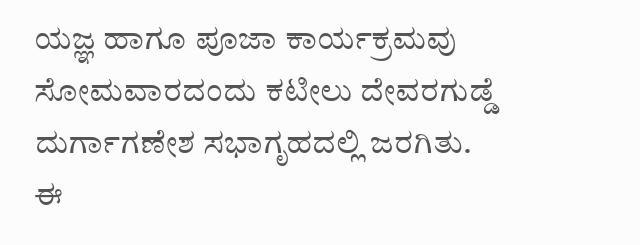ಯಜ್ಞ ಹಾಗೂ ಪೂಜಾ ಕಾರ್ಯಕ್ರಮವು ಸೋಮವಾರದಂದು ಕಟೀಲು ದೇವರಗುಡ್ಡೆ ದುರ್ಗಾಗಣೇಶ ಸಭಾಗೃಹದಲ್ಲಿ ಜರಗಿತು. ಈ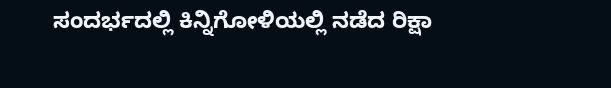ಸಂದರ್ಭದಲ್ಲಿ ಕಿನ್ನಿಗೋಳಿಯಲ್ಲಿ ನಡೆದ ರಿಕ್ಷಾ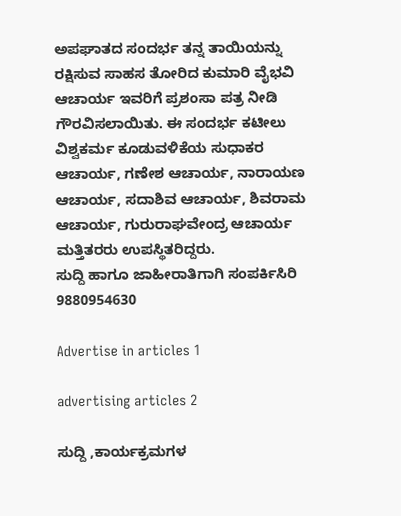ಅಪಘಾತದ ಸಂದರ್ಭ ತನ್ನ ತಾಯಿಯನ್ನು ರಕ್ಷಿಸುವ ಸಾಹಸ ತೋರಿದ ಕುಮಾರಿ ವೈಭವಿ ಆಚಾರ್ಯ ಇವರಿಗೆ ಪ್ರಶಂಸಾ ಪತ್ರ ನೀಡಿ ಗೌರವಿಸಲಾಯಿತು. ಈ ಸಂದರ್ಭ ಕಟೀಲು ವಿಶ್ವಕರ್ಮ ಕೂಡುವಳಿಕೆಯ ಸುಧಾಕರ ಆಚಾರ್ಯ, ಗಣೇಶ ಆಚಾರ್ಯ, ನಾರಾಯಣ ಆಚಾರ್ಯ, ಸದಾಶಿವ ಆಚಾರ್ಯ, ಶಿವರಾಮ ಆಚಾರ್ಯ, ಗುರುರಾಘವೇಂದ್ರ ಆಚಾರ್ಯ ಮತ್ತಿತರರು ಉಪಸ್ಥಿತರಿದ್ದರು.
ಸುದ್ದಿ ಹಾಗೂ ಜಾಹೀರಾತಿಗಾಗಿ ಸಂಪರ್ಕಿಸಿರಿ 9880954630

Advertise in articles 1

advertising articles 2

ಸುದ್ದಿ ,ಕಾರ್ಯಕ್ರಮಗಳ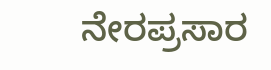ನೇರಪ್ರಸಾರ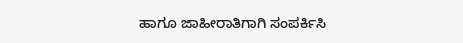ಹಾಗೂ ಜಾಹೀರಾತಿಗಾಗಿ ಸಂಪರ್ಕಿಸಿ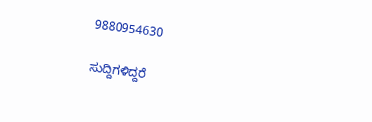9880954630

ಸುದ್ದಿಗಳಿದ್ದರೆ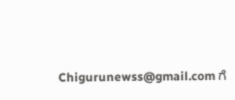Chigurunewss@gmail.com ಗೆ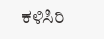ಕಳಿಸಿರಿ